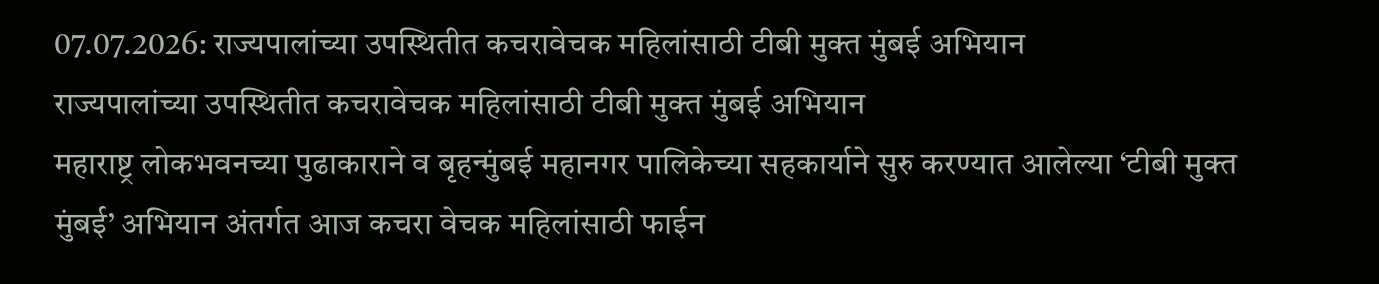07.07.2026: राज्यपालांच्या उपस्थितीत कचरावेचक महिलांसाठी टीबी मुक्त मुंबई अभियान
राज्यपालांच्या उपस्थितीत कचरावेचक महिलांसाठी टीबी मुक्त मुंबई अभियान
महाराष्ट्र लोकभवनच्या पुढाकाराने व बृहन्मुंबई महानगर पालिकेच्या सहकार्याने सुरु करण्यात आलेल्या ‘टीबी मुक्त मुंबई’ अभियान अंतर्गत आज कचरा वेचक महिलांसाठी फाईन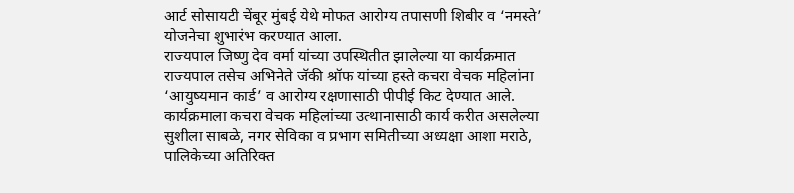आर्ट सोसायटी चेंबूर मुंबई येथे मोफत आरोग्य तपासणी शिबीर व ‘नमस्ते’ योजनेचा शुभारंभ करण्यात आला.
राज्यपाल जिष्णु देव वर्मा यांच्या उपस्थितीत झालेल्या या कार्यक्रमात राज्यपाल तसेच अभिनेते जॅकी श्रॉफ यांच्या हस्ते कचरा वेचक महिलांना ‘आयुष्यमान कार्ड’ व आरोग्य रक्षणासाठी पीपीई किट देण्यात आले.
कार्यक्रमाला कचरा वेचक महिलांच्या उत्थानासाठी कार्य करीत असलेल्या सुशीला साबळे, नगर सेविका व प्रभाग समितीच्या अध्यक्षा आशा मराठे, पालिकेच्या अतिरिक्त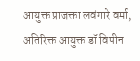आयुक्त प्राजक्ता लवंगारे वर्मा, अतिरिक्त आयुक्त डॉ विपीन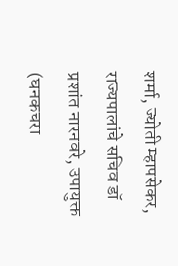शर्मा, ज्योती म्हापसेकर, राज्यपालांचे सचिव डॉ प्रशांत नारनवरे, उपायुक्त (घनकचरा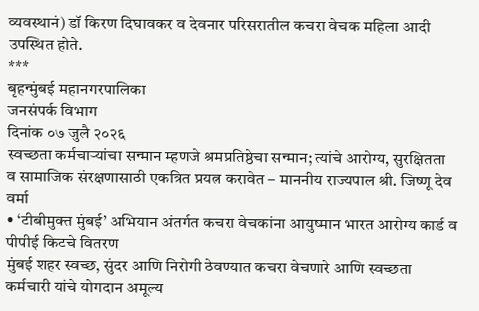व्यवस्थानं) डॉ किरण दिघावकर व देवनार परिसरातील कचरा वेचक महिला आदी उपस्थित होते.
***
बृहन्मुंबई महानगरपालिका
जनसंपर्क विभाग
दिनांक ०७ जुलै २०२६
स्वच्छता कर्मचाऱ्यांचा सन्मान म्हणजे श्रमप्रतिष्ठेचा सन्मान; त्यांचे आरोग्य, सुरक्षितता व सामाजिक संरक्षणासाठी एकत्रित प्रयत्न करावेत – माननीय राज्यपाल श्री. जिष्णू देव वर्मा
• ‘टीबीमुक्त मुंबई’ अभियान अंतर्गत कचरा वेचकांना आयुष्मान भारत आरोग्य कार्ड व पीपीई किटचे वितरण
मुंबई शहर स्वच्छ, सुंदर आणि निरोगी ठेवण्यात कचरा वेचणारे आणि स्वच्छता कर्मचारी यांचे योगदान अमूल्य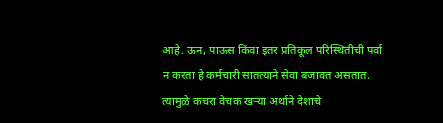आहे. ऊन, पाऊस किंवा इतर प्रतिकूल परिस्थितीची पर्वा न करता हे कर्मचारी सातत्याने सेवा बजावत असतात. त्यामुळे कचरा वेचक खऱ्या अर्थाने देशाचे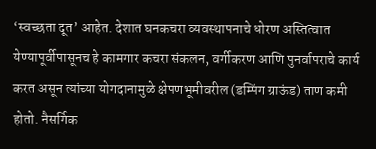‘स्वच्छता दूत’ आहेत. देशात घनकचरा व्यवस्थापनाचे धोरण अस्तित्वात येण्यापूर्वीपासूनच हे कामगार कचरा संकलन, वर्गीकरण आणि पुनर्वापराचे कार्य करत असून त्यांच्या योगदानामुळे क्षेपणभूमीवरील (डम्पिंग ग्राऊंड) ताण कमी होतो. नैसर्गिक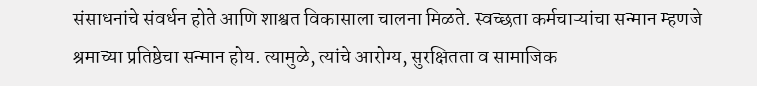संसाधनांचे संवर्धन होते आणि शाश्वत विकासाला चालना मिळते. स्वच्छता कर्मचाऱ्यांचा सन्मान म्हणजे श्रमाच्या प्रतिष्ठेचा सन्मान होय. त्यामुळे, त्यांचे आरोग्य, सुरक्षितता व सामाजिक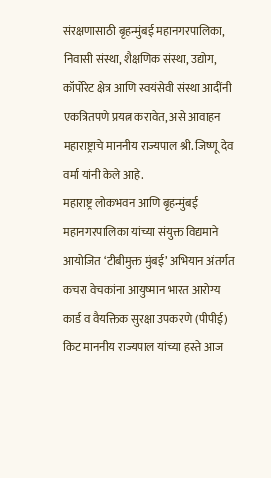संरक्षणासाठी बृहन्मुंबई महानगरपालिका, निवासी संस्था, शैक्षणिक संस्था, उद्योग, कॉर्पोरेट क्षेत्र आणि स्वयंसेवी संस्था आदींनी एकत्रितपणे प्रयत्न करावेत, असे आवाहन महाराष्ट्राचे माननीय राज्यपाल श्री. जिष्णू देव वर्मा यांनी केले आहे.
महाराष्ट्र लोकभवन आणि बृहन्मुंबई महानगरपालिका यांच्या संयुक्त विद्यमाने आयोजित ‘टीबीमुक्त मुंबई’ अभियान अंतर्गत कचरा वेचकांना आयुष्मान भारत आरोग्य कार्ड व वैयक्तिक सुरक्षा उपकरणे (पीपीई) किट माननीय राज्यपाल यांच्या हस्ते आज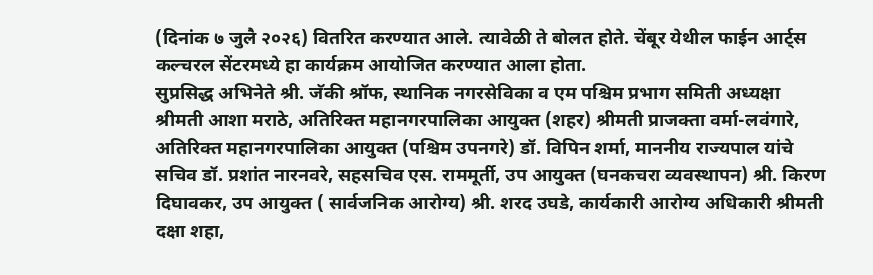(दिनांक ७ जुलै २०२६) वितरित करण्यात आले. त्यावेळी ते बोलत होते. चेंबूर येथील फाईन आर्ट्स कल्चरल सेंटरमध्ये हा कार्यक्रम आयोजित करण्यात आला होता.
सुप्रसिद्ध अभिनेते श्री. जॅकी श्रॉफ, स्थानिक नगरसेविका व एम पश्चिम प्रभाग समिती अध्यक्षा श्रीमती आशा मराठे, अतिरिक्त महानगरपालिका आयुक्त (शहर) श्रीमती प्राजक्ता वर्मा-लवंगारे, अतिरिक्त महानगरपालिका आयुक्त (पश्चिम उपनगरे) डॉ. विपिन शर्मा, माननीय राज्यपाल यांचे सचिव डॉ. प्रशांत नारनवरे, सहसचिव एस. राममूर्ती, उप आयुक्त (घनकचरा व्यवस्थापन) श्री. किरण दिघावकर, उप आयुक्त ( सार्वजनिक आरोग्य) श्री. शरद उघडे, कार्यकारी आरोग्य अधिकारी श्रीमती दक्षा शहा,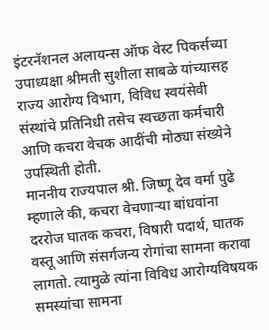इंटरनॅशनल अलायन्स ऑफ वेस्ट पिकर्सच्या उपाध्यक्षा श्रीमती सुशीला साबळे यांच्यासह राज्य आरोग्य विभाग, विविध स्वयंसेवी संस्थांचे प्रतिनिधी तसेच स्वच्छता कर्मचारी आणि कचरा वेचक आदींची मोठ्या संख्येने उपस्थिती होती.
माननीय राज्यपाल श्री. जिष्णू देव वर्मा पुढे म्हणाले की, कचरा वेचणाऱ्या बांधवांना दररोज घातक कचरा, विषारी पदार्थ, घातक वस्तू आणि संसर्गजन्य रोगांचा सामना करावा लागतो. त्यामुळे त्यांना विविध आरोग्यविषयक समस्यांचा सामना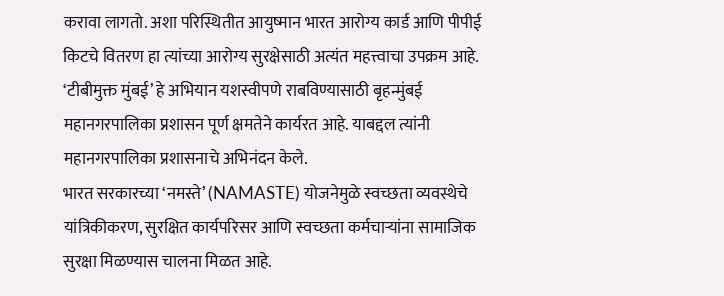करावा लागतो. अशा परिस्थितीत आयुष्मान भारत आरोग्य कार्ड आणि पीपीई किटचे वितरण हा त्यांच्या आरोग्य सुरक्षेसाठी अत्यंत महत्त्वाचा उपक्रम आहे. ‘टीबीमुक्त मुंबई’ हे अभियान यशस्वीपणे राबविण्यासाठी बृहन्मुंबई महानगरपालिका प्रशासन पूर्ण क्षमतेने कार्यरत आहे. याबद्दल त्यांनी महानगरपालिका प्रशासनाचे अभिनंदन केले.
भारत सरकारच्या ‘नमस्ते’ (NAMASTE) योजनेमुळे स्वच्छता व्यवस्थेचे यांत्रिकीकरण, सुरक्षित कार्यपरिसर आणि स्वच्छता कर्मचाऱ्यांना सामाजिक सुरक्षा मिळण्यास चालना मिळत आहे.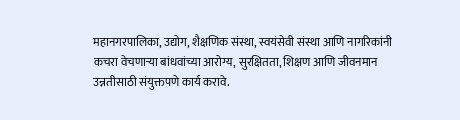महानगरपालिका, उद्योग, शैक्षणिक संस्था, स्वयंसेवी संस्था आणि नागरिकांनी कचरा वेचणाऱ्या बांधवांच्या आरोग्य, सुरक्षितता, शिक्षण आणि जीवनमान उन्नतीसाठी संयुक्तपणे कार्य करावे.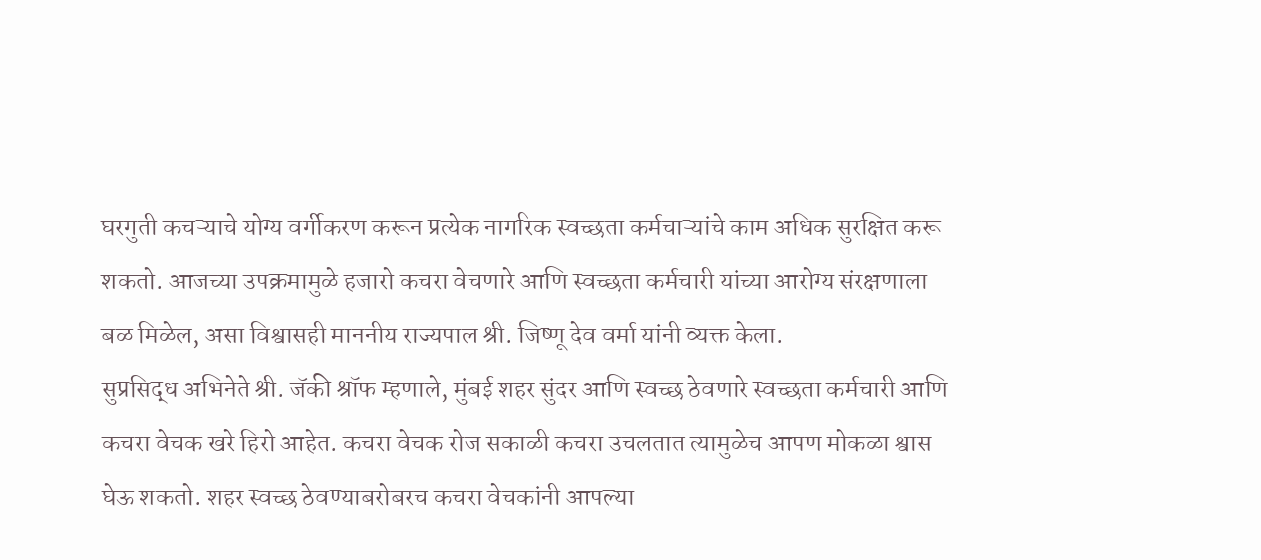घरगुती कचऱ्याचे योग्य वर्गीकरण करून प्रत्येक नागरिक स्वच्छता कर्मचाऱ्यांचे काम अधिक सुरक्षित करू शकतो. आजच्या उपक्रमामुळे हजारो कचरा वेचणारे आणि स्वच्छता कर्मचारी यांच्या आरोग्य संरक्षणाला बळ मिळेल, असा विश्वासही माननीय राज्यपाल श्री. जिष्णू देव वर्मा यांनी व्यक्त केला.
सुप्रसिद्ध अभिनेते श्री. जॅकी श्रॉफ म्हणाले, मुंबई शहर सुंदर आणि स्वच्छ ठेवणारे स्वच्छता कर्मचारी आणि कचरा वेचक खरे हिरो आहेत. कचरा वेचक रोज सकाळी कचरा उचलतात त्यामुळेच आपण मोकळा श्वास घेऊ शकतो. शहर स्वच्छ ठेवण्याबरोबरच कचरा वेचकांनी आपल्या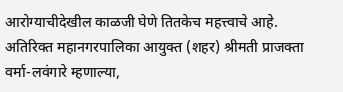आरोग्याचीदेखील काळजी घेणे तितकेच महत्त्वाचे आहे.
अतिरिक्त महानगरपालिका आयुक्त (शहर) श्रीमती प्राजक्ता वर्मा-लवंगारे म्हणाल्या,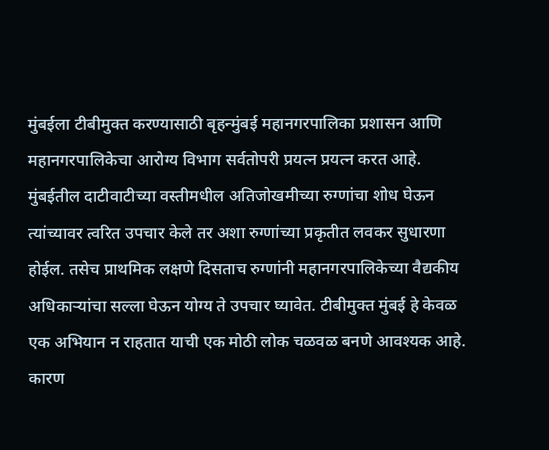मुंबईला टीबीमुक्त करण्यासाठी बृहन्मुंबई महानगरपालिका प्रशासन आणि महानगरपालिकेचा आरोग्य विभाग सर्वतोपरी प्रयत्न प्रयत्न करत आहे. मुंबईतील दाटीवाटीच्या वस्तीमधील अतिजोखमीच्या रुग्णांचा शोध घेऊन त्यांच्यावर त्वरित उपचार केले तर अशा रुग्णांच्या प्रकृतीत लवकर सुधारणा होईल. तसेच प्राथमिक लक्षणे दिसताच रुग्णांनी महानगरपालिकेच्या वैद्यकीय अधिकाऱ्यांचा सल्ला घेऊन योग्य ते उपचार घ्यावेत. टीबीमुक्त मुंबई हे केवळ एक अभियान न राहतात याची एक मोठी लोक चळवळ बनणे आवश्यक आहे. कारण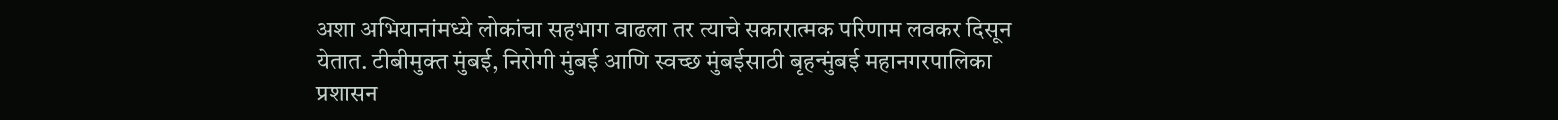अशा अभियानांमध्ये लोकांचा सहभाग वाढला तर त्याचे सकारात्मक परिणाम लवकर दिसून येतात. टीबीमुक्त मुंबई, निरोगी मुंबई आणि स्वच्छ मुंबईसाठी बृहन्मुंबई महानगरपालिका प्रशासन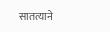सातत्याने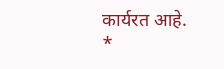कार्यरत आहे.
*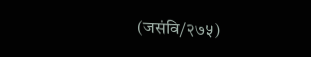(जसंवि/२७५)